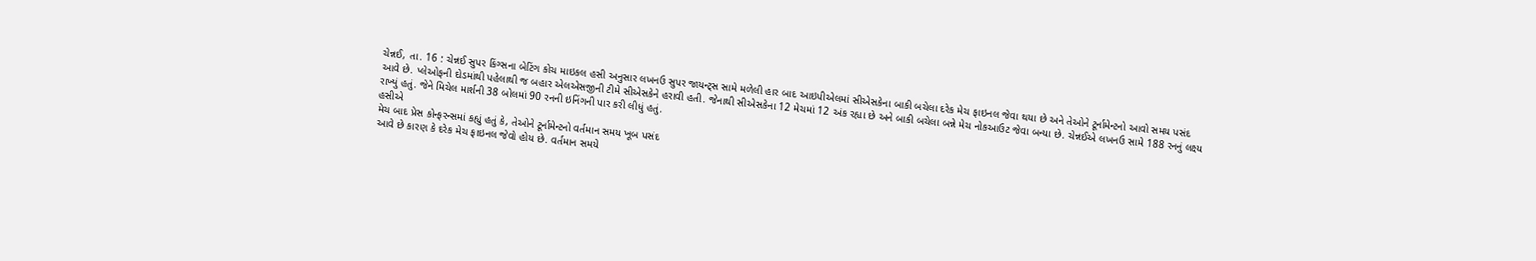ચેન્નઈ, તા. 16 : ચેન્નઈ સુપર કિંગ્સના બેટિંગ કોચ માઇકલ હસી અનુસાર લખનઉ સુપર જાયન્ટ્સ સામે મળેલી હાર બાદ આઇપીએલમાં સીએસકેના બાકી બચેલા દરેક મેચ ફાઇનલ જેવા થયા છે અને તેઓને ટૂર્નામેન્ટનો આવો સમય પસંદ આવે છે. પ્લેઓફની દોડમાંથી પહેલાથી જ બહાર એલએસજીની ટીમે સીએસકેને હરાવી હતી. જેનાથી સીએસકેના 12 મેચમાં 12 અંક રહ્યા છે અને બાકી બચેલા બન્ને મેચ નોકઆઉટ જેવા બન્યા છે. ચેન્નઈએ લખનઉ સામે 188 રનનું લક્ષ્ય રાખ્યું હતું. જેને મિચેલ માર્શની 38 બોલમાં 90 રનની ઇનિંગની પાર કરી લીધું હતું.
હસીએ
મેચ બાદ પ્રેસ કોન્ફરન્સમાં કહ્યું હતું કે, તેઓને ટૂર્નામેન્ટનો વર્તમાન સમય ખૂબ પસંદ
આવે છે કારણ કે દરેક મેચ ફાઇનલ જેવો હોય છે. વર્તમાન સમયે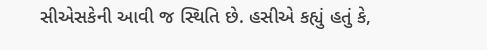સીએસકેની આવી જ સ્થિતિ છે. હસીએ કહ્યું હતું કે,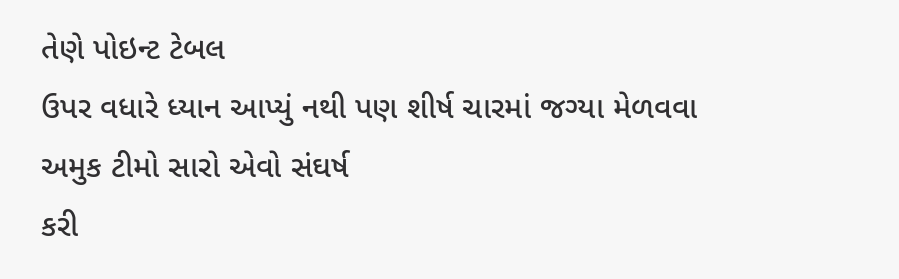તેણે પોઇન્ટ ટેબલ
ઉપર વધારે ધ્યાન આપ્યું નથી પણ શીર્ષ ચારમાં જગ્યા મેળવવા અમુક ટીમો સારો એવો સંઘર્ષ
કરી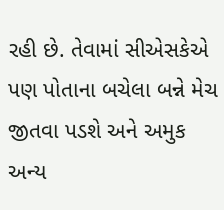રહી છે. તેવામાં સીએસકેએ પણ પોતાના બચેલા બન્ને મેચ જીતવા પડશે અને અમુક અન્ય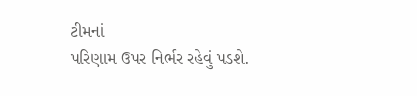ટીમનાં
પરિણામ ઉપર નિર્ભર રહેવું પડશે.